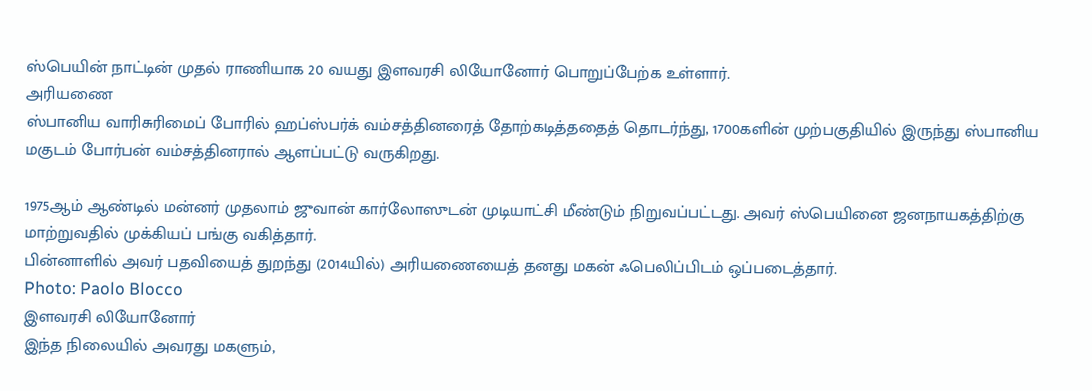ஸ்பெயின் நாட்டின் முதல் ராணியாக 20 வயது இளவரசி லியோனோர் பொறுப்பேற்க உள்ளார்.
அரியணை
ஸ்பானிய வாரிசுரிமைப் போரில் ஹப்ஸ்பர்க் வம்சத்தினரைத் தோற்கடித்ததைத் தொடர்ந்து, 1700களின் முற்பகுதியில் இருந்து ஸ்பானிய மகுடம் போர்பன் வம்சத்தினரால் ஆளப்பட்டு வருகிறது.

1975ஆம் ஆண்டில் மன்னர் முதலாம் ஜுவான் கார்லோஸுடன் முடியாட்சி மீண்டும் நிறுவப்பட்டது. அவர் ஸ்பெயினை ஜனநாயகத்திற்கு மாற்றுவதில் முக்கியப் பங்கு வகித்தார்.
பின்னாளில் அவர் பதவியைத் துறந்து (2014யில்) அரியணையைத் தனது மகன் ஃபெலிப்பிடம் ஒப்படைத்தார்.
Photo: Paolo Blocco
இளவரசி லியோனோர்
இந்த நிலையில் அவரது மகளும்,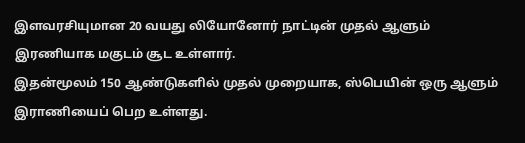இளவரசியுமான 20 வயது லியோனோர் நாட்டின் முதல் ஆளும் இரணியாக மகுடம் சூட உள்ளார்.
இதன்மூலம் 150 ஆண்டுகளில் முதல் முறையாக, ஸ்பெயின் ஒரு ஆளும் இராணியைப் பெற உள்ளது.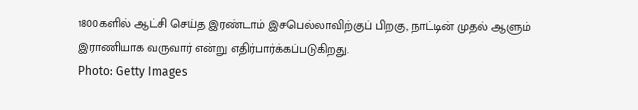1800களில் ஆட்சி செய்த இரண்டாம் இசபெல்லாவிற்குப் பிறகு, நாட்டின் முதல் ஆளும் இராணியாக வருவார் என்று எதிர்பார்க்கப்படுகிறது.
Photo: Getty Images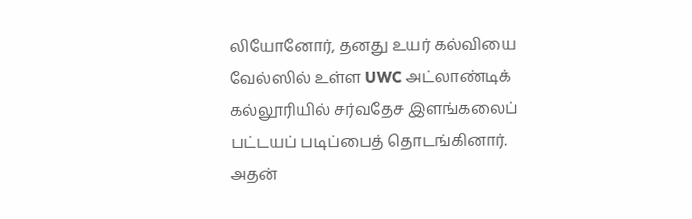லியோனோர், தனது உயர் கல்வியை வேல்ஸில் உள்ள UWC அட்லாண்டிக் கல்லூரியில் சர்வதேச இளங்கலைப் பட்டயப் படிப்பைத் தொடங்கினார்.
அதன்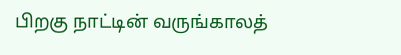பிறகு நாட்டின் வருங்காலத்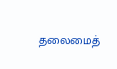தலைமைத்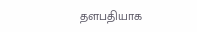தளபதியாக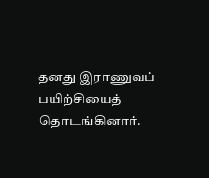தனது இராணுவப் பயிற்சியைத் தொடங்கினார்.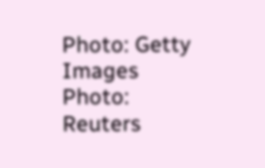Photo: Getty Images
Photo: Reuters